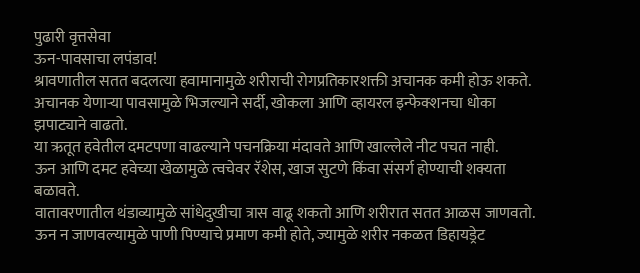पुढारी वृत्तसेवा
ऊन-पावसाचा लपंडाव!
श्रावणातील सतत बदलत्या हवामानामुळे शरीराची रोगप्रतिकारशक्ती अचानक कमी होऊ शकते.
अचानक येणाऱ्या पावसामुळे भिजल्याने सर्दी, खोकला आणि व्हायरल इन्फेक्शनचा धोका झपाट्याने वाढतो.
या ऋतूत हवेतील दमटपणा वाढल्याने पचनक्रिया मंदावते आणि खाल्लेले नीट पचत नाही.
ऊन आणि दमट हवेच्या खेळामुळे त्वचेवर रॅशेस, खाज सुटणे किंवा संसर्ग होण्याची शक्यता बळावते.
वातावरणातील थंडाव्यामुळे सांधेदुखीचा त्रास वाढू शकतो आणि शरीरात सतत आळस जाणवतो.
ऊन न जाणवल्यामुळे पाणी पिण्याचे प्रमाण कमी होते, ज्यामुळे शरीर नकळत डिहायड्रेट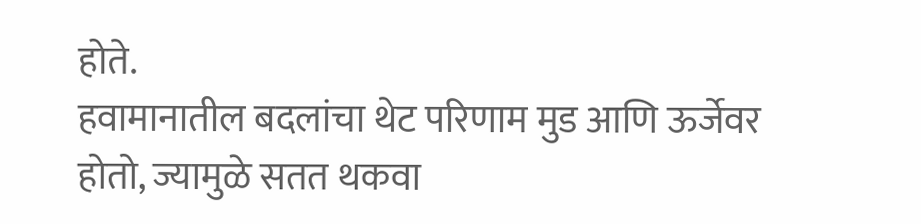होते.
हवामानातील बदलांचा थेट परिणाम मुड आणि ऊर्जेवर होतो, ज्यामुळे सतत थकवा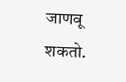जाणवू शकतो.